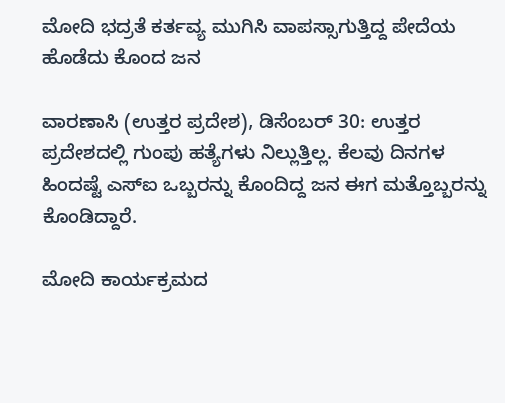ಮೋದಿ ಭದ್ರತೆ ಕರ್ತವ್ಯ ಮುಗಿಸಿ ವಾಪಸ್ಸಾಗುತ್ತಿದ್ದ ಪೇದೆಯ ಹೊಡೆದು ಕೊಂದ ಜನ

ವಾರಣಾಸಿ (ಉತ್ತರ ಪ್ರದೇಶ), ಡಿಸೆಂಬರ್ 30: ಉತ್ತರ ಪ್ರದೇಶದಲ್ಲಿ ಗುಂಪು ಹತ್ಯೆಗಳು ನಿಲ್ಲುತ್ತಿಲ್ಲ. ಕೆಲವು ದಿನಗಳ ಹಿಂದಷ್ಟೆ ಎಸ್‌ಐ ಒಬ್ಬರನ್ನು ಕೊಂದಿದ್ದ ಜನ ಈಗ ಮತ್ತೊಬ್ಬರನ್ನು ಕೊಂಡಿದ್ದಾರೆ.

ಮೋದಿ ಕಾರ್ಯಕ್ರಮದ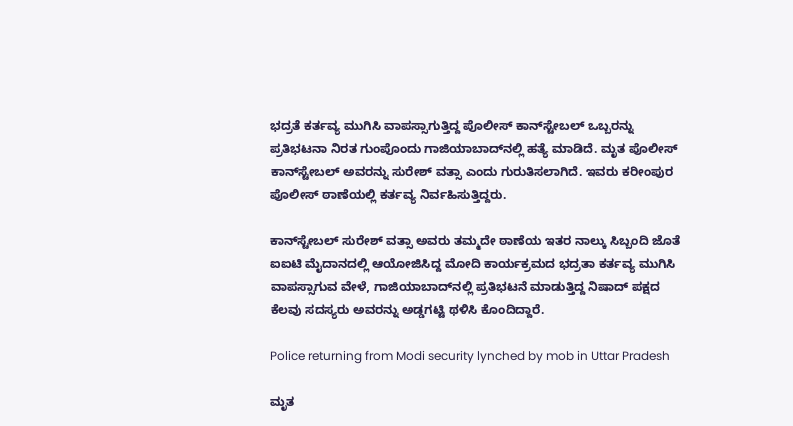ಭದ್ರತೆ ಕರ್ತವ್ಯ ಮುಗಿಸಿ ವಾಪಸ್ಸಾಗುತ್ತಿದ್ದ ಪೊಲೀಸ್ ಕಾನ್‌ಸ್ಟೇಬಲ್‌ ಒಬ್ಬರನ್ನು ಪ್ರತಿಭಟನಾ ನಿರತ ಗುಂಪೊಂದು ಗಾಜಿಯಾಬಾದ್‌ನಲ್ಲಿ ಹತ್ಯೆ ಮಾಡಿದೆ. ಮೃತ ಪೊಲೀಸ್ ಕಾನ್‌ಸ್ಟೇಬಲ್‌ ಅವರನ್ನು ಸುರೇಶ್ ವತ್ಸಾ ಎಂದು ಗುರುತಿಸಲಾಗಿದೆ. ಇವರು ಕರೀಂಪುರ ಪೊಲೀಸ್ ಠಾಣೆಯಲ್ಲಿ ಕರ್ತವ್ಯ ನಿರ್ವಹಿಸುತ್ತಿದ್ದರು.

ಕಾನ್‌ಸ್ಟೇಬಲ್ ಸುರೇಶ್ ವತ್ಸಾ ಅವರು ತಮ್ಮದೇ ಠಾಣೆಯ ಇತರ ನಾಲ್ಕು ಸಿಬ್ಬಂದಿ ಜೊತೆ ಐಐಟಿ ಮೈದಾನದಲ್ಲಿ ಆಯೋಜಿಸಿದ್ದ ಮೋದಿ ಕಾರ್ಯಕ್ರಮದ ಭದ್ರತಾ ಕರ್ತವ್ಯ ಮುಗಿಸಿ ವಾಪಸ್ಸಾಗುವ ವೇಳೆ, ಗಾಜಿಯಾಬಾದ್‌ನಲ್ಲಿ ಪ್ರತಿಭಟನೆ ಮಾಡುತ್ತಿದ್ದ ನಿಷಾದ್ ಪಕ್ಷದ ಕೆಲವು ಸದಸ್ಯರು ಅವರನ್ನು ಅಡ್ಡಗಟ್ಟಿ ಥಳಿಸಿ ಕೊಂದಿದ್ದಾರೆ.

Police returning from Modi security lynched by mob in Uttar Pradesh

ಮೃತ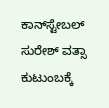ಕಾನ್‌ಸ್ಟೇಬಲ್ ಸುರೇಶ್ ವತ್ಸಾ ಕುಟುಂಬಕ್ಕೆ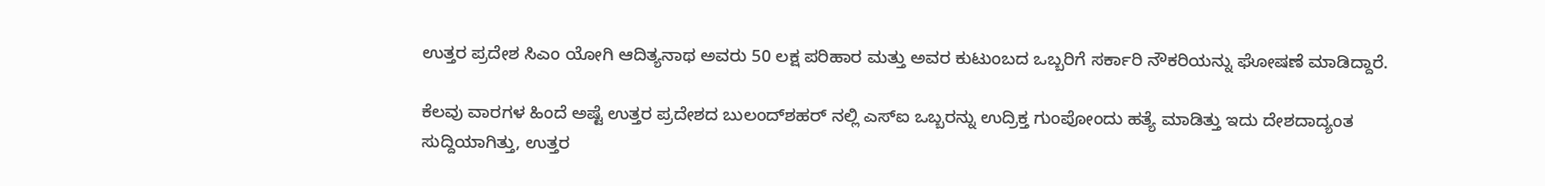ಉತ್ತರ ಪ್ರದೇಶ ಸಿಎಂ ಯೋಗಿ ಆದಿತ್ಯನಾಥ ಅವರು 50 ಲಕ್ಷ ಪರಿಹಾರ ಮತ್ತು ಅವರ ಕುಟುಂಬದ ಒಬ್ಬರಿಗೆ ಸರ್ಕಾರಿ ನೌಕರಿಯನ್ನು ಘೋಷಣೆ ಮಾಡಿದ್ದಾರೆ.

ಕೆಲವು ವಾರಗಳ ಹಿಂದೆ ಅಷ್ಟೆ ಉತ್ತರ ಪ್ರದೇಶದ ಬುಲಂದ್‌ಶಹರ್ ನಲ್ಲಿ ಎಸ್‌ಐ ಒಬ್ಬರನ್ನು ಉದ್ರಿಕ್ತ ಗುಂಪೋಂದು ಹತ್ಯೆ ಮಾಡಿತ್ತು ಇದು ದೇಶದಾದ್ಯಂತ ಸುದ್ದಿಯಾಗಿತ್ತು, ಉತ್ತರ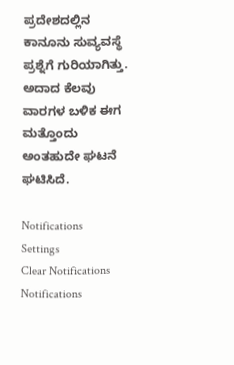ಪ್ರದೇಶದಲ್ಲಿನ ಕಾನೂನು ಸುವ್ಯವಸ್ಥೆ ಪ್ರಶ್ನೆಗೆ ಗುರಿಯಾಗಿತ್ತು. ಅದಾದ ಕೆಲವು ವಾರಗಳ ಬಳಿಕ ಈಗ ಮತ್ತೊಂದು ಅಂತಹುದೇ ಘಟನೆ ಘಟಿಸಿದೆ.

Notifications
Settings
Clear Notifications
Notifications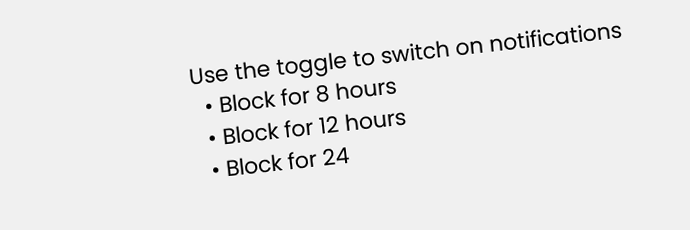Use the toggle to switch on notifications
  • Block for 8 hours
  • Block for 12 hours
  • Block for 24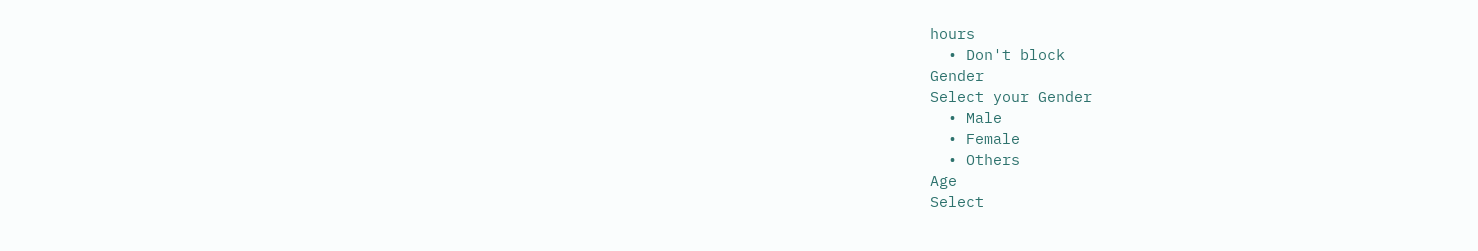hours
  • Don't block
Gender
Select your Gender
  • Male
  • Female
  • Others
Age
Select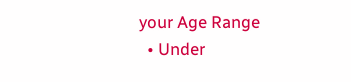your Age Range
  • Under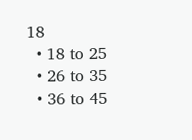18
  • 18 to 25
  • 26 to 35
  • 36 to 45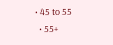• 45 to 55
  • 55+